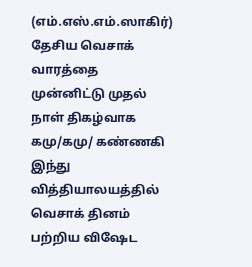(எம்.எஸ்.எம்.ஸாகிர்)
தேசிய வெசாக் வாரத்தை முன்னிட்டு முதல் நாள் திகழ்வாக கமு/கமு/ கண்ணகி இந்து வித்தியாலயத்தில் வெசாக் தினம் பற்றிய விஷேட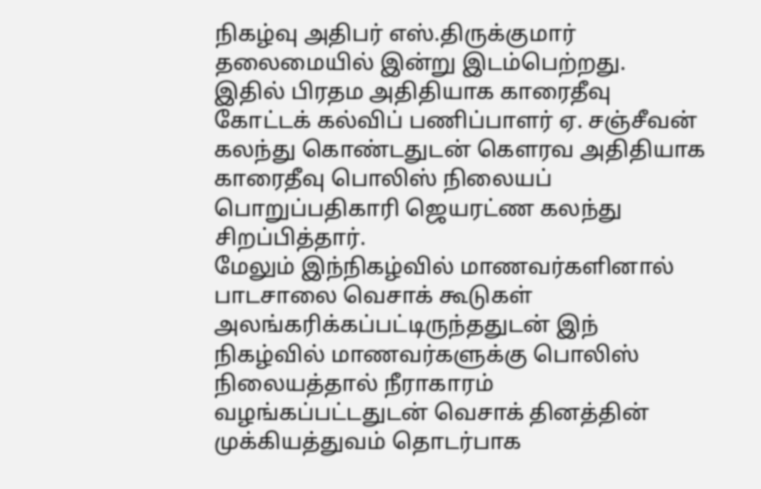நிகழ்வு அதிபர் எஸ்.திருக்குமார் தலைமையில் இன்று இடம்பெற்றது.
இதில் பிரதம அதிதியாக காரைதீவு கோட்டக் கல்விப் பணிப்பாளர் ஏ. சஞ்சீவன் கலந்து கொண்டதுடன் கெளரவ அதிதியாக காரைதீவு பொலிஸ் நிலையப் பொறுப்பதிகாரி ஜெயரட்ண கலந்து சிறப்பித்தார்.
மேலும் இந்நிகழ்வில் மாணவர்களினால் பாடசாலை வெசாக் கூடுகள் அலங்கரிக்கப்பட்டிருந்ததுடன் இந் நிகழ்வில் மாணவர்களுக்கு பொலிஸ் நிலையத்தால் நீராகாரம் வழங்கப்பட்டதுடன் வெசாக் தினத்தின் முக்கியத்துவம் தொடர்பாக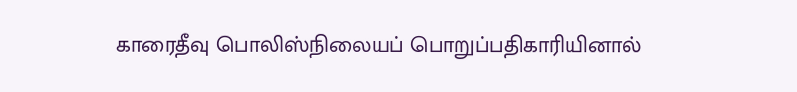காரைதீவு பொலிஸ்நிலையப் பொறுப்பதிகாரியினால்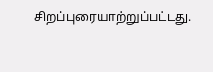சிறப்புரையாற்றுப்பட்டது.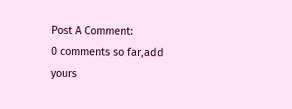Post A Comment:
0 comments so far,add yours